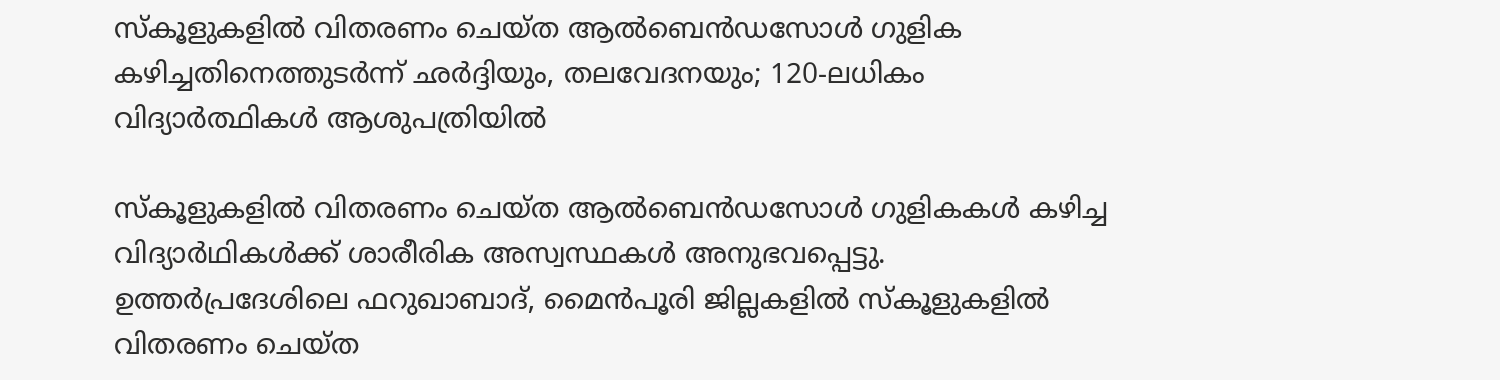സ്കൂളുകളിൽ വിതരണം ചെയ്ത ആൽബെൻഡസോൾ ഗുളിക കഴിച്ചതിനെത്തുടർന്ന് ഛർദ്ദിയും, തലവേദനയും; 120-ലധികം വിദ്യാർത്ഥികൾ ആശുപത്രിയിൽ

സ്കൂളുകളിൽ വിതരണം ചെയ്ത ആൽബെൻഡസോൾ ഗുളികകൾ കഴിച്ച വിദ്യാർഥികൾക്ക് ശാരീരിക അസ്വസ്ഥകൾ അനുഭവപ്പെട്ടു. ഉത്തർപ്രദേശിലെ ഫറുഖാബാദ്, മൈൻപൂരി ജില്ലകളിൽ സ്കൂളുകളിൽ വിതരണം ചെയ്ത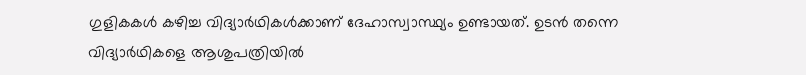ഗുളികകൾ കഴിച്ച വിദ്യാർഥികൾക്കാണ് ദേഹാസ്വാസ്ഥ്യം ഉണ്ടായത്. ഉടൻ തന്നെ വിദ്യാർഥികളെ ആശുപത്രിയിൽ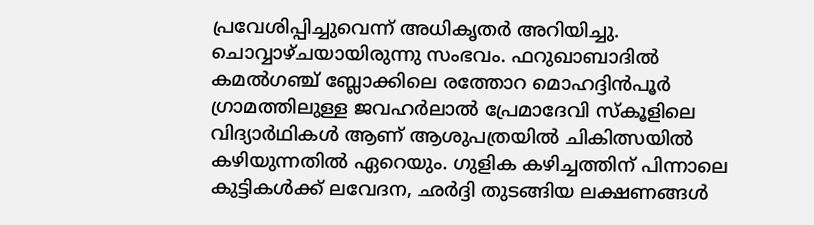പ്രവേശിപ്പിച്ചുവെന്ന് അധികൃതർ അറിയിച്ചു. ചൊവ്വാഴ്ചയായിരുന്നു സംഭവം. ഫറുഖാബാദിൽ കമൽഗഞ്ച് ബ്ലോക്കിലെ രത്തോറ മൊഹദ്ദിൻപൂർ ഗ്രാമത്തിലുള്ള ജവഹർലാൽ പ്രേമാദേവി സ്കൂളിലെ വിദ്യാർഥികൾ ആണ് ആശുപത്രയിൽ ചികിത്സയിൽ കഴിയുന്നതിൽ ഏറെയും. ഗുളിക കഴിച്ചത്തിന് പിന്നാലെ കുട്ടികൾക്ക് ലവേദന, ഛർദ്ദി തുടങ്ങിയ ലക്ഷണങ്ങൾ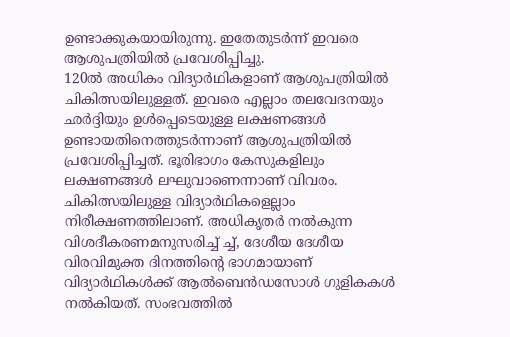ഉണ്ടാക്കുകയായിരുന്നു. ഇതേതുടർന്ന് ഇവരെ ആശുപത്രിയിൽ പ്രവേശിപ്പിച്ചു.
120ൽ അധികം വിദ്യാർഥികളാണ് ആശുപത്രിയിൽ ചികിത്സയിലുള്ളത്. ഇവരെ എല്ലാം തലവേദനയും ഛർദ്ദിയും ഉൾപ്പെടെയുള്ള ലക്ഷണങ്ങൾ ഉണ്ടായതിനെത്തുടർന്നാണ് ആശുപത്രിയിൽ പ്രവേശിപ്പിച്ചത്. ഭൂരിഭാഗം കേസുകളിലും ലക്ഷണങ്ങൾ ലഘുവാണെന്നാണ് വിവരം. ചികിത്സയിലുള്ള വിദ്യാർഥികളെല്ലാം നിരീക്ഷണത്തിലാണ്. അധികൃതർ നൽകുന്ന വിശദീകരണമനുസരിച്ച് ച്ച്, ദേശീയ ദേശീയ വിരവിമുക്ത ദിനത്തിന്റെ ഭാഗമായാണ് വിദ്യാർഥികൾക്ക് ആൽബെൻഡസോൾ ഗുളികകൾ നൽകിയത്. സംഭവത്തിൽ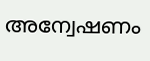അന്വേഷണം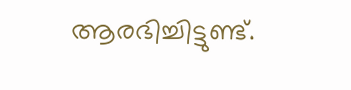ആരഭിച്ചിട്ടുണ്ട്.